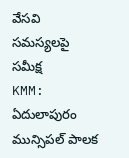వేసవి సమస్యలపై సమీక్ష
KMM: ఏదులాపురం మున్సిపల్ పాలక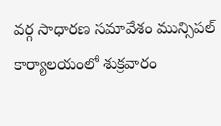వర్గ సాధారణ సమావేశం మున్సిపల్ కార్యాలయంలో శుక్రవారం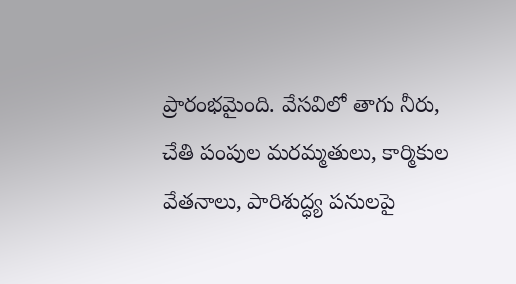ప్రారంభమైంది. వేసవిలో తాగు నీరు, చేతి పంపుల మరమ్మతులు, కార్మికుల వేతనాలు, పారిశుద్ధ్య పనులపై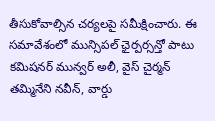తీసుకోవాల్సిన చర్యలపై సమీక్షించారు. ఈ సమావేశంలో మున్సిపల్ ఛైర్పర్సన్తో పాటు కమిషనర్ మున్వర్ అలీ, వైస్ చైర్మన్ తమ్మినేని నవీన్, వార్డు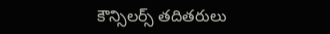కౌన్సిలర్స్ తదితరులు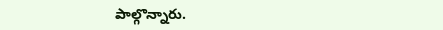పాల్గొన్నారు.